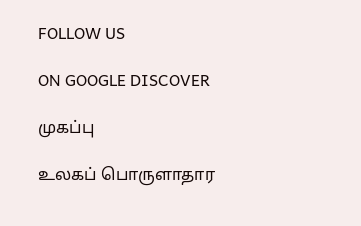FOLLOW US

ON GOOGLE DISCOVER

முகப்பு

உலகப் பொருளாதார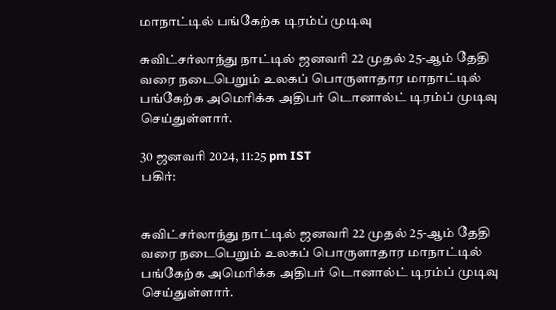மாநாட்டில் பங்கேற்க டிரம்ப் முடிவு

சுவிட்சர்லாந்து நாட்டில் ஜனவரி 22 முதல் 25-ஆம் தேதி வரை நடைபெறும் உலகப் பொருளாதார மாநாட்டில் பங்கேற்க அமெரிக்க அதிபர் டொனால்ட் டிரம்ப் முடிவு செய்துள்ளார்.

30 ஜனவரி 2024, 11:25 pm IST
பகிர்:


சுவிட்சர்லாந்து நாட்டில் ஜனவரி 22 முதல் 25-ஆம் தேதி வரை நடைபெறும் உலகப் பொருளாதார மாநாட்டில் பங்கேற்க அமெரிக்க அதிபர் டொனால்ட் டிரம்ப் முடிவு செய்துள்ளார்.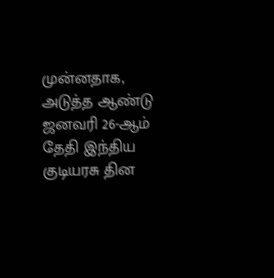முன்னதாக, அடுத்த ஆண்டு ஜனவரி 26-ஆம் தேதி இந்திய குடியரசு தின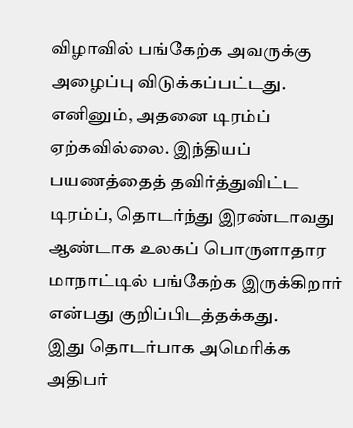விழாவில் பங்கேற்க அவருக்கு அழைப்பு விடுக்கப்பட்டது. எனினும், அதனை டிரம்ப் ஏற்கவில்லை. இந்தியப் பயணத்தைத் தவிர்த்துவிட்ட டிரம்ப், தொடர்ந்து இரண்டாவது ஆண்டாக உலகப் பொருளாதார மாநாட்டில் பங்கேற்க இருக்கிறார் என்பது குறிப்பிடத்தக்கது.
இது தொடர்பாக அமெரிக்க அதிபர்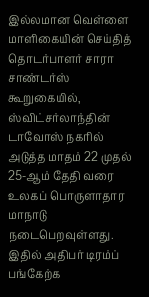இல்லமான வெள்ளை மாளிகையின் செய்தித் தொடர்பாளர் சாரா சாண்டர்ஸ் கூறுகையில், ஸ்விட்சர்லாந்தின் டாவோஸ் நகரில் அடுத்த மாதம் 22 முதல் 25-ஆம் தேதி வரை உலகப் பொருளாதார மாநாடு நடைபெறவுள்ளது. இதில் அதிபர் டிரம்ப் பங்கேற்க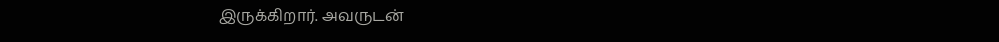இருக்கிறார். அவருடன்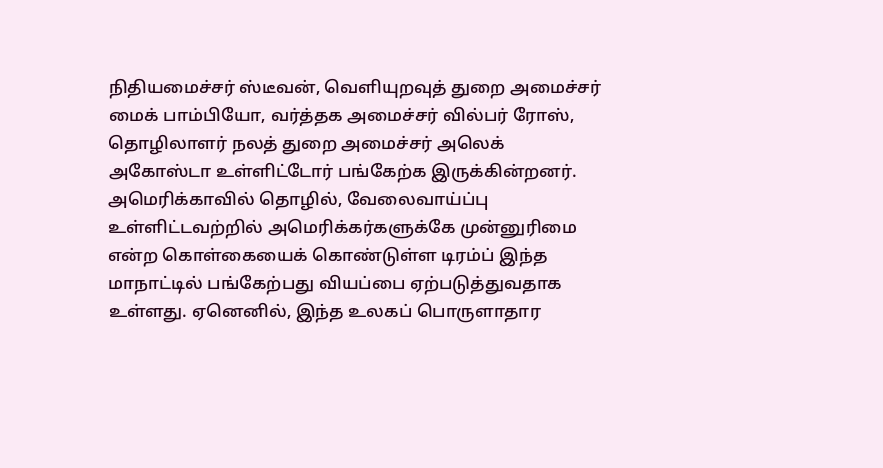நிதியமைச்சர் ஸ்டீவன், வெளியுறவுத் துறை அமைச்சர் மைக் பாம்பியோ, வர்த்தக அமைச்சர் வில்பர் ரோஸ், தொழிலாளர் நலத் துறை அமைச்சர் அலெக் அகோஸ்டா உள்ளிட்டோர் பங்கேற்க இருக்கின்றனர்.
அமெரிக்காவில் தொழில், வேலைவாய்ப்பு உள்ளிட்டவற்றில் அமெரிக்கர்களுக்கே முன்னுரிமை என்ற கொள்கையைக் கொண்டுள்ள டிரம்ப் இந்த மாநாட்டில் பங்கேற்பது வியப்பை ஏற்படுத்துவதாக உள்ளது. ஏனெனில், இந்த உலகப் பொருளாதார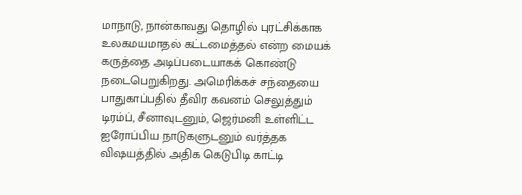மாநாடு, நான்காவது தொழில் புரட்சிக்காக உலகமயமாதல் கட்டமைத்தல் என்ற மையக் கருத்தை அடிப்படையாகக் கொண்டு நடைபெறுகிறது. அமெரிக்கச் சந்தையை பாதுகாப்பதில் தீவிர கவனம் செலுத்தும் டிரம்ப், சீனாவுடனும், ஜெர்மனி உள்ளிட்ட ஐரோப்பிய நாடுகளுடனும் வர்த்தக விஷயத்தில் அதிக கெடுபிடி காட்டி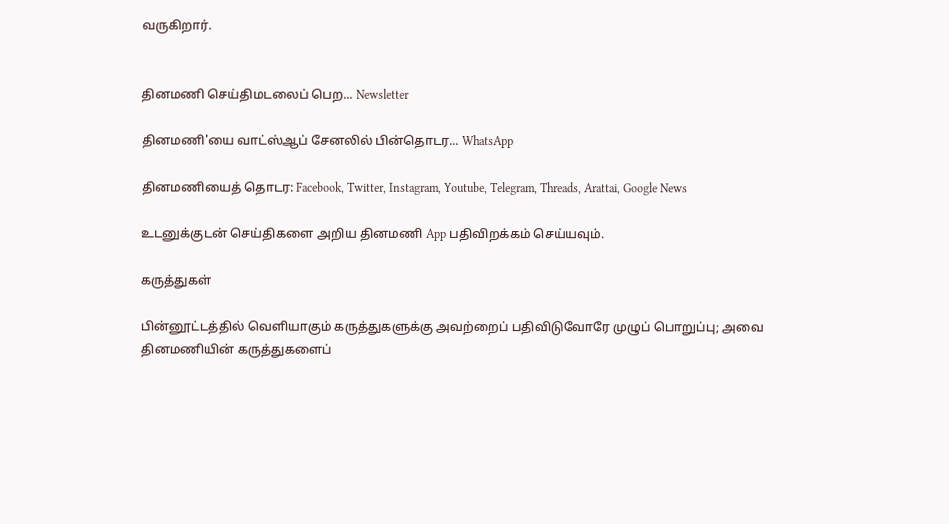வருகிறார்.


தினமணி செய்திமடலைப் பெற... Newsletter

தினமணி'யை வாட்ஸ்ஆப் சேனலில் பின்தொடர... WhatsApp

தினமணியைத் தொடர: Facebook, Twitter, Instagram, Youtube, Telegram, Threads, Arattai, Google News

உடனுக்குடன் செய்திகளை அறிய தினமணி App பதிவிறக்கம் செய்யவும்.

கருத்துகள்

பின்னூட்டத்தில் வெளியாகும் கருத்துகளுக்கு அவற்றைப் பதிவிடுவோரே முழுப் பொறுப்பு; அவை தினமணியின் கருத்துகளைப்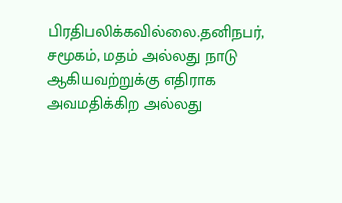பிரதிபலிக்கவில்லை.தனிநபர், சமூகம், மதம் அல்லது நாடு ஆகியவற்றுக்கு எதிராக அவமதிக்கிற அல்லது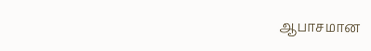ஆபாசமான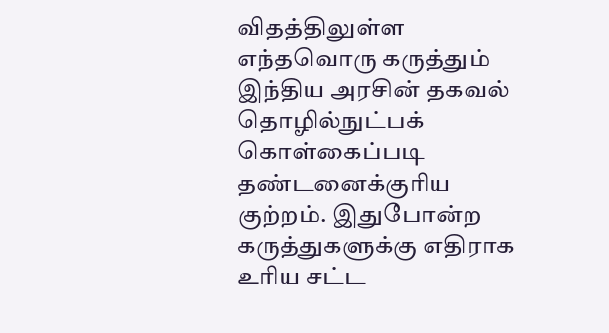விதத்திலுள்ள எந்தவொரு கருத்தும் இந்திய அரசின் தகவல் தொழில்நுட்பக் கொள்கைப்படி தண்டனைக்குரிய குற்றம். இதுபோன்ற கருத்துகளுக்கு எதிராக உரிய சட்ட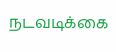நடவடிக்கை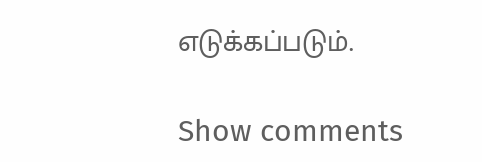எடுக்கப்படும்.

Show comments